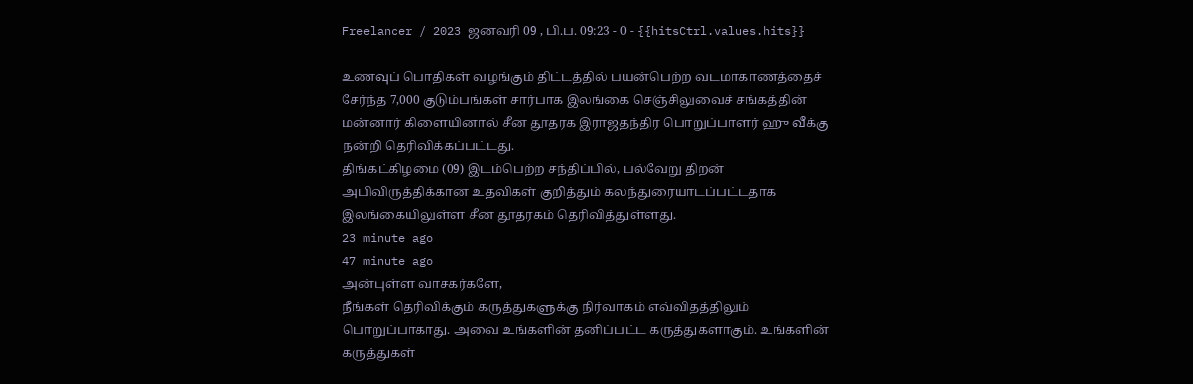Freelancer / 2023 ஜனவரி 09 , பி.ப. 09:23 - 0 - {{hitsCtrl.values.hits}}

உணவுப் பொதிகள் வழங்கும் திட்டத்தில் பயன்பெற்ற வடமாகாணத்தைச் சேர்ந்த 7,000 குடும்பங்கள் சார்பாக இலங்கை செஞ்சிலுவைச் சங்கத்தின் மன்னார் கிளையினால் சீன தூதரக இராஜதந்திர பொறுப்பாளர் ஹு வீக்கு நன்றி தெரிவிக்கப்பட்டது.
திங்கட்கிழமை (09) இடம்பெற்ற சந்திப்பில், பல்வேறு திறன் அபிவிருத்திக்கான உதவிகள் குறித்தும் கலந்துரையாடப்பட்டதாக இலங்கையிலுள்ள சீன தூதரகம் தெரிவித்துள்ளது.
23 minute ago
47 minute ago
அன்புள்ள வாசகர்களே,
நீங்கள் தெரிவிக்கும் கருத்துகளுக்கு நிர்வாகம் எவ்விதத்திலும் பொறுப்பாகாது. அவை உங்களின் தனிப்பட்ட கருத்துகளாகும். உங்களின் கருத்துகள்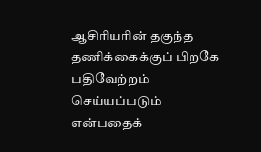ஆசிரியரின் தகுந்த தணிக்கைக்குப் பிறகே பதிவேற்றம் செய்யப்படும் என்பதைக்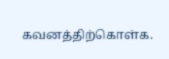கவனத்திற்கொள்க.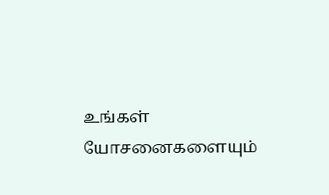உங்கள் யோசனைகளையும்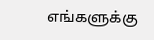எங்களுக்கு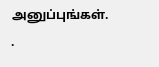அனுப்புங்கள். .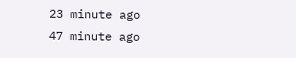23 minute ago
47 minute ago